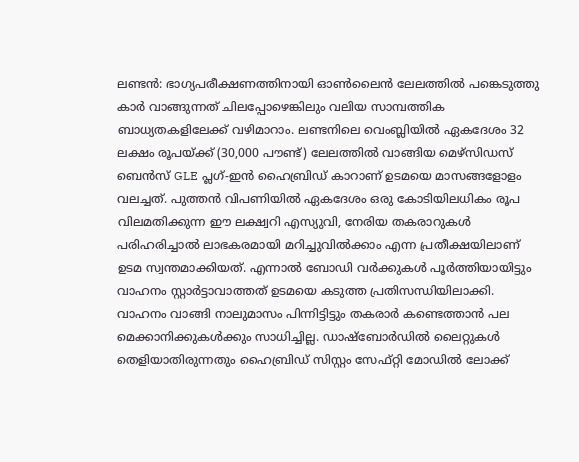ലണ്ടൻ: ഭാഗ്യപരീക്ഷണത്തിനായി ഓൺലൈൻ ലേലത്തിൽ പങ്കെടുത്തു കാർ വാങ്ങുന്നത് ചിലപ്പോഴെങ്കിലും വലിയ സാമ്പത്തിക ബാധ്യതകളിലേക്ക് വഴിമാറാം. ലണ്ടനിലെ വെംബ്ലിയിൽ ഏകദേശം 32 ലക്ഷം രൂപയ്ക്ക് (30,000 പൗണ്ട്) ലേലത്തിൽ വാങ്ങിയ മെഴ്സിഡസ് ബെൻസ് GLE പ്ലഗ്-ഇൻ ഹൈബ്രിഡ് കാറാണ് ഉടമയെ മാസങ്ങളോളം വലച്ചത്. പുത്തൻ വിപണിയിൽ ഏകദേശം ഒരു കോടിയിലധികം രൂപ വിലമതിക്കുന്ന ഈ ലക്ഷ്വറി എസ്യുവി, നേരിയ തകരാറുകൾ പരിഹരിച്ചാൽ ലാഭകരമായി മറിച്ചുവിൽക്കാം എന്ന പ്രതീക്ഷയിലാണ് ഉടമ സ്വന്തമാക്കിയത്. എന്നാൽ ബോഡി വർക്കുകൾ പൂർത്തിയായിട്ടും വാഹനം സ്റ്റാർട്ടാവാത്തത് ഉടമയെ കടുത്ത പ്രതിസന്ധിയിലാക്കി.
വാഹനം വാങ്ങി നാലുമാസം പിന്നിട്ടിട്ടും തകരാർ കണ്ടെത്താൻ പല മെക്കാനിക്കുകൾക്കും സാധിച്ചില്ല. ഡാഷ്ബോർഡിൽ ലൈറ്റുകൾ തെളിയാതിരുന്നതും ഹൈബ്രിഡ് സിസ്റ്റം സേഫ്റ്റി മോഡിൽ ലോക്ക്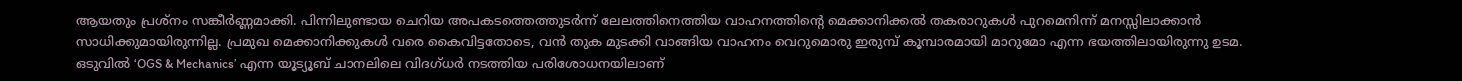ആയതും പ്രശ്നം സങ്കീർണ്ണമാക്കി. പിന്നിലുണ്ടായ ചെറിയ അപകടത്തെത്തുടർന്ന് ലേലത്തിനെത്തിയ വാഹനത്തിന്റെ മെക്കാനിക്കൽ തകരാറുകൾ പുറമെനിന്ന് മനസ്സിലാക്കാൻ സാധിക്കുമായിരുന്നില്ല. പ്രമുഖ മെക്കാനിക്കുകൾ വരെ കൈവിട്ടതോടെ, വൻ തുക മുടക്കി വാങ്ങിയ വാഹനം വെറുമൊരു ഇരുമ്പ് കൂമ്പാരമായി മാറുമോ എന്ന ഭയത്തിലായിരുന്നു ഉടമ.
ഒടുവിൽ ‘OGS & Mechanics’ എന്ന യൂട്യൂബ് ചാനലിലെ വിദഗ്ധർ നടത്തിയ പരിശോധനയിലാണ്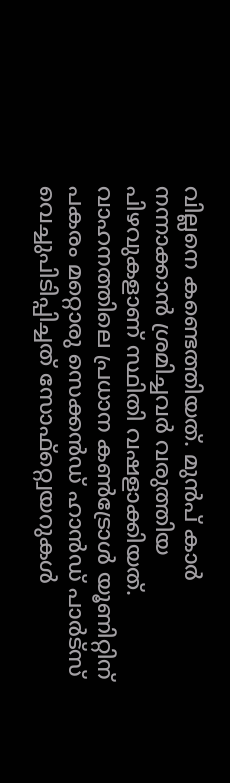വില്ലനെ കണ്ടെത്തിയത്. മുൻപ് കാർ നന്നാക്കാൻ ശ്രമിച്ചവർ വരുത്തിയ പിഴവുകളാണ് സ്ഥിതി വഷളാക്കിയത്. വാഹനത്തിലെ പ്രധാന കൺട്രോൾ യൂണിറ്റിന് പകരം മറ്റൊരു സെക്കൻഡ് ഹാൻഡ് പാർട്സ് വെച്ചുപിടിപ്പിച്ചത് സോഫ്റ്റ്വെയറുകൾ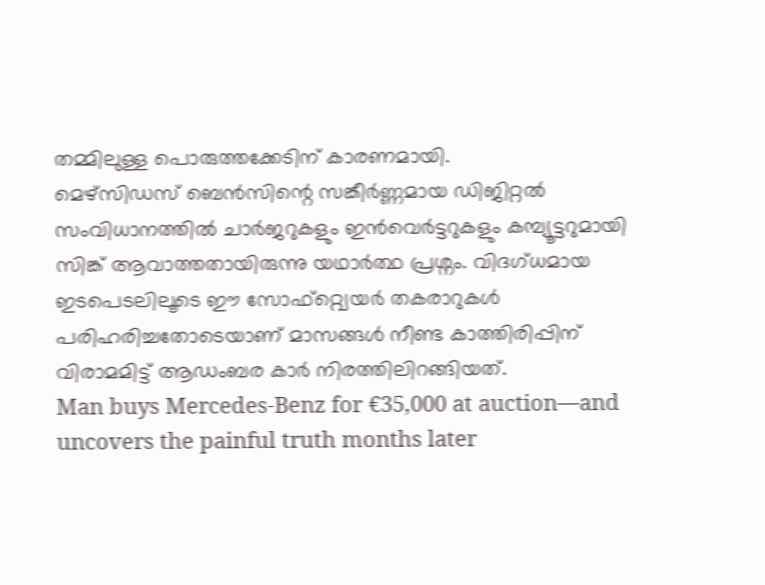തമ്മിലുള്ള പൊരുത്തക്കേടിന് കാരണമായി.
മെഴ്സിഡസ് ബെൻസിന്റെ സങ്കീർണ്ണമായ ഡിജിറ്റൽ സംവിധാനത്തിൽ ചാർജറുകളും ഇൻവെർട്ടറുകളും കമ്പ്യൂട്ടറുമായി സിങ്ക് ആവാത്തതായിരുന്നു യഥാർത്ഥ പ്രശ്നം. വിദഗ്ധമായ ഇടപെടലിലൂടെ ഈ സോഫ്റ്റ്വെയർ തകരാറുകൾ പരിഹരിച്ചതോടെയാണ് മാസങ്ങൾ നീണ്ട കാത്തിരിപ്പിന് വിരാമമിട്ട് ആഡംബര കാർ നിരത്തിലിറങ്ങിയത്.
Man buys Mercedes-Benz for €35,000 at auction—and uncovers the painful truth months later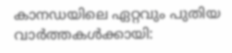കാനഡയിലെ ഏറ്റവും പുതിയ വാർത്തകൾക്കായി: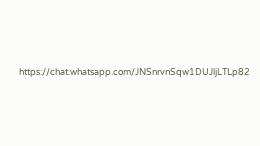https://chat.whatsapp.com/JNSnrvnSqw1DUJljLTLp82